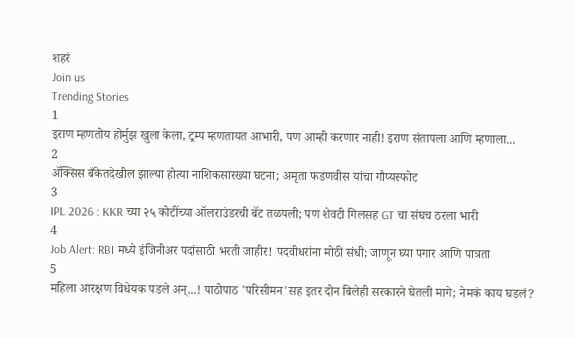शहरं
Join us
Trending Stories
1
इराण म्हणतोय होर्मुझ खुला केला, ट्रम्प म्हणतायत आभारी, पण आम्ही करणार नाही! इराण संतापला आणि म्हणाला...
2
ॲक्सिस बँकेतदेखील झाल्या होत्या नाशिकसारख्या घटना; अमृता फडणवीस यांचा गौप्यस्फोट
3
IPL 2026 : KKR च्या २५ कोटींच्या ऑलराउंडरची बॅट तळपली; पण शेवटी गिलसह GT चा संघच ठरला भारी
4
Job Alert: RBI मध्ये इंजिनीअर पदांसाठी भरती जाहीर! पदवीधरांना मोठी संधी; जाणून घ्या पगार आणि पात्रता
5
महिला आरक्षण विधेयक पडले अन्...! पाठोपाठ 'परिसीमन'सह इतर दोन बिलेही सरकारने घेतली मागे; नेमकं काय घडलं?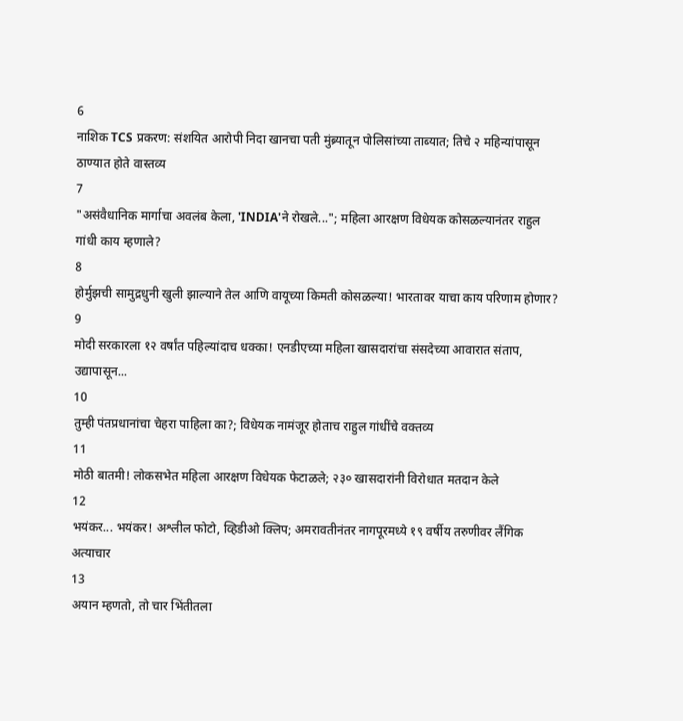6
नाशिक TCS प्रकरण: संशयित आरोपी निदा खानचा पती मुंब्र्यातून पोलिसांच्या ताब्यात; तिचे २ महिन्यांपासून ठाण्यात होते वास्तव्य
7
"असंवैधानिक मार्गाचा अवलंब केला, 'INDIA'ने रोखले..."; महिला आरक्षण विधेयक कोसळल्यानंतर राहुल गांधी काय म्हणाले?
8
होर्मुझची सामुद्रधुनी खुली झाल्याने तेल आणि वायूच्या किमती कोसळल्या! भारतावर याचा काय परिणाम होणार?
9
मोदी सरकारला १२ वर्षांत पहिल्यांदाच धक्का! एनडीएच्या महिला खासदारांचा संसदेच्या आवारात संताप, उद्यापासून...
10
तुम्ही पंतप्रधानांचा चेहरा पाहिला का?; विधेयक नामंजूर होताच राहुल गांधींचे वक्तव्य
11
मोठी बातमी! लोकसभेत महिला आरक्षण विधेयक फेटाळले; २३० खासदारांनी विरोधात मतदान केले
12
भयंकर... भयंकर! अश्लील फोटो, व्हिडीओ क्लिप; अमरावतीनंतर नागपूरमध्ये १९ वर्षीय तरुणीवर लैंगिक अत्याचार
13
अयान म्हणतो, तो चार भिंतीतला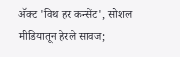अ‍ॅक्ट 'विथ हर कन्सेंट', सोशल मीडियातून हेरले सावज;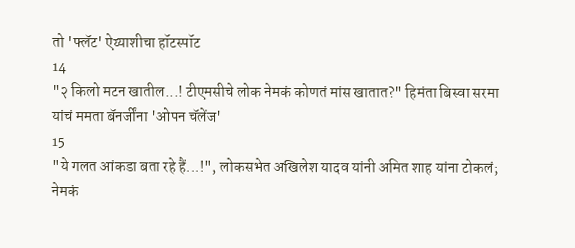तो 'फ्लॅट' ऐय्याशीचा हॉटस्पॉट
14
"२ किलो मटन खातील...! टीएमसीचे लोक नेमकं कोणतं मांस खातात?" हिमंता बिस्वा सरमा यांचं ममता बॅनर्जींना 'ओपन चॅलेंज'
15
"ये गलत आंकडा बता रहे हैं...!", लोकसभेत अखिलेश यादव यांनी अमित शाह यांना टोकलं; नेमकं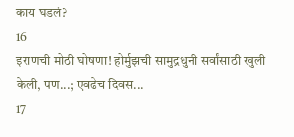काय घडलं?
16
इराणची मोठी घोषणा! होर्मुझची सामुद्रधुनी सर्वांसाठी खुली केली, पण...; एवढेच दिवस...
17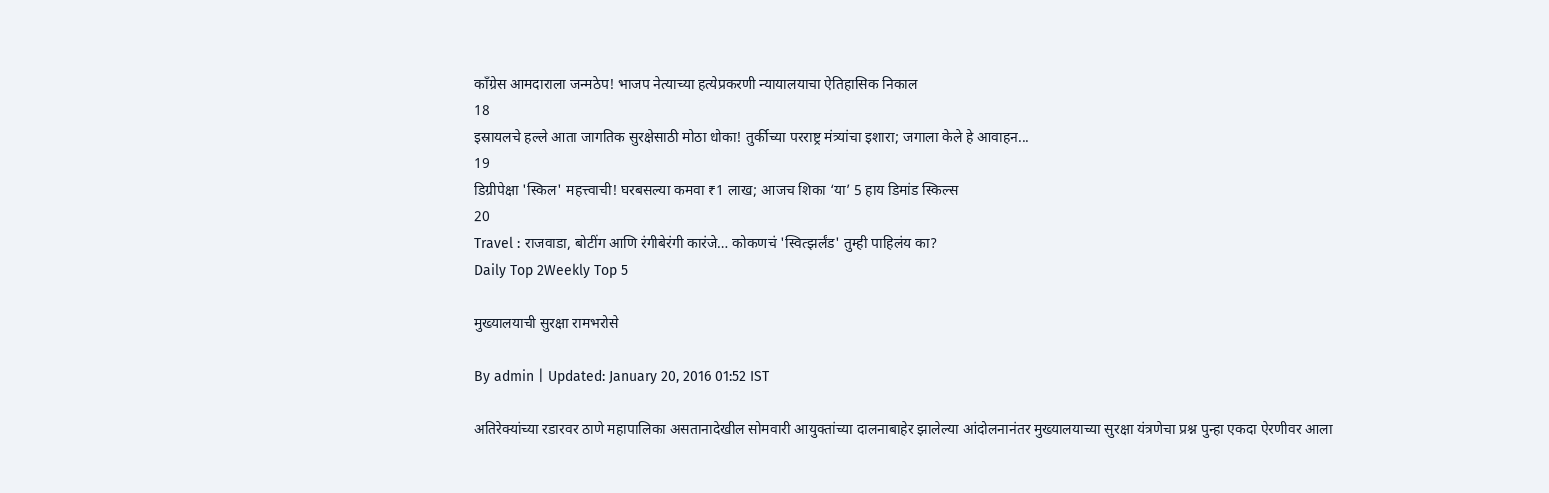काँग्रेस आमदाराला जन्मठेप! भाजप नेत्याच्या हत्येप्रकरणी न्यायालयाचा ऐतिहासिक निकाल
18
इस्रायलचे हल्ले आता जागतिक सुरक्षेसाठी मोठा धोका! तुर्कीच्या परराष्ट्र मंत्र्यांचा इशारा; जगाला केले हे आवाहन...
19
डिग्रीपेक्षा 'स्किल' महत्त्वाची! घरबसल्या कमवा ₹1 लाख; आजच शिका ‘या’ 5 हाय डिमांड स्किल्स
20
Travel : राजवाडा, बोटींग आणि रंगीबेरंगी कारंजे… कोकणचं 'स्वित्झर्लंड' तुम्ही पाहिलंय का?
Daily Top 2Weekly Top 5

मुख्यालयाची सुरक्षा रामभरोसे

By admin | Updated: January 20, 2016 01:52 IST

अतिरेक्यांच्या रडारवर ठाणे महापालिका असतानादेखील सोमवारी आयुक्तांच्या दालनाबाहेर झालेल्या आंदोलनानंतर मुख्यालयाच्या सुरक्षा यंत्रणेचा प्रश्न पुन्हा एकदा ऐरणीवर आला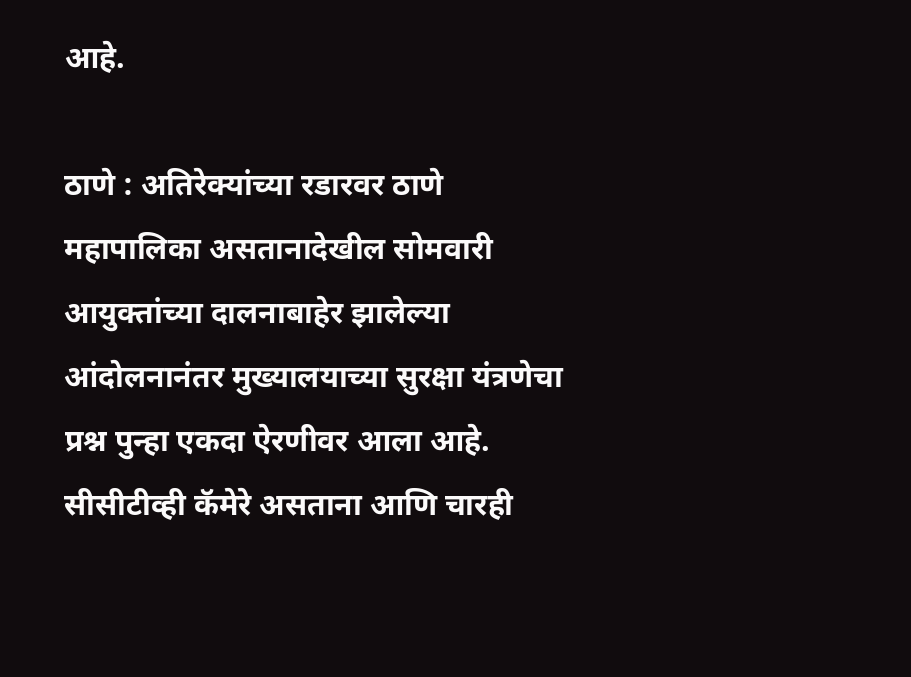आहे.

ठाणे : अतिरेक्यांच्या रडारवर ठाणे महापालिका असतानादेखील सोमवारी आयुक्तांच्या दालनाबाहेर झालेल्या आंदोलनानंतर मुख्यालयाच्या सुरक्षा यंत्रणेचा प्रश्न पुन्हा एकदा ऐरणीवर आला आहे. सीसीटीव्ही कॅमेरे असताना आणि चारही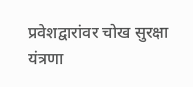प्रवेशद्वारांवर चोख सुरक्षा यंत्रणा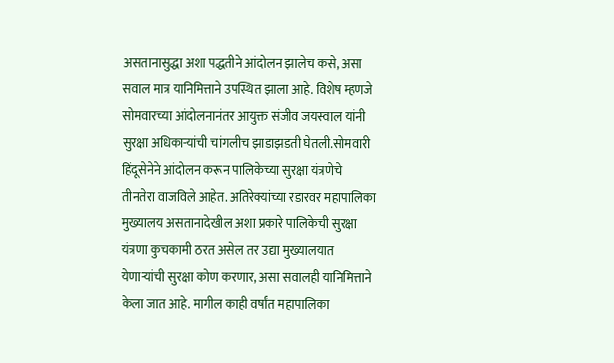असतानासुद्धा अशा पद्धतीने आंदोलन झालेच कसे, असा सवाल मात्र यानिमित्ताने उपस्थित झाला आहे. विशेष म्हणजे सोमवारच्या आंदोलनानंतर आयुक्त संजीव जयस्वाल यांनी सुरक्षा अधिकाऱ्यांची चांगलीच झाडाझडती घेतली.सोमवारी हिंदूसेनेने आंदोलन करून पालिकेच्या सुरक्षा यंत्रणेचे तीनतेरा वाजविले आहेत. अतिरेक्यांच्या रडारवर महापालिका मुख्यालय असतानादेखील अशा प्रकारे पालिकेची सुरक्षा यंत्रणा कुचकामी ठरत असेल तर उद्या मुख्यालयात येणाऱ्यांची सुरक्षा कोण करणार, असा सवालही यानिमित्ताने केला जात आहे. मागील काही वर्षांत महापालिका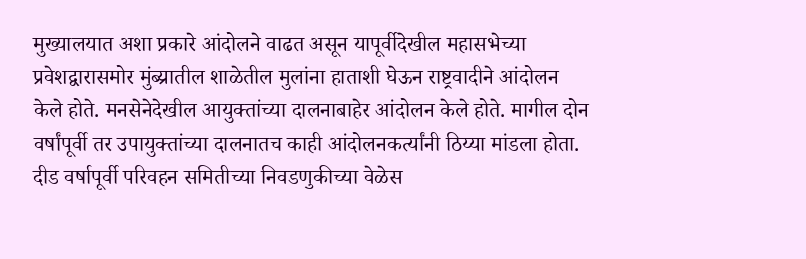मुख्यालयात अशा प्रकारे आंदोलने वाढत असून यापूर्वीदेखील महासभेच्या प्रवेशद्वारासमोर मुंब्य्रातील शाळेतील मुलांना हाताशी घेऊन राष्ट्रवादीने आंदोलन केले होते. मनसेनेदेखील आयुक्तांच्या दालनाबाहेर आंदोलन केले होते. मागील दोन वर्षांपूर्वी तर उपायुक्तांच्या दालनातच काही आंदोलनकर्त्यांनी ठिय्या मांडला होता. दीड वर्षापूर्वी परिवहन समितीच्या निवडणुकीच्या वेळेस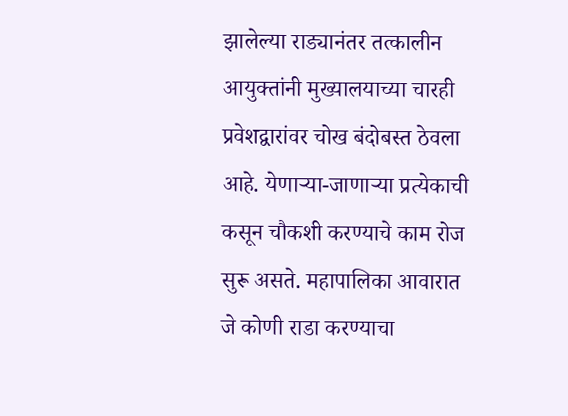झालेल्या राड्यानंतर तत्कालीन आयुक्तांनी मुख्यालयाच्या चारही प्रवेशद्वारांवर चोख बंदोबस्त ठेवला आहे. येणाऱ्या-जाणाऱ्या प्रत्येकाची कसून चौकशी करण्याचे काम रोज सुरू असते. महापालिका आवारात जे कोणी राडा करण्याचा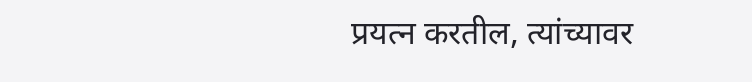प्रयत्न करतील, त्यांच्यावर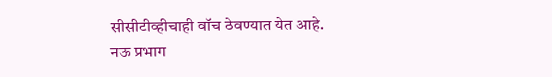सीसीटीव्हीचाही वॉच ठेवण्यात येत आहे. नऊ प्रभाग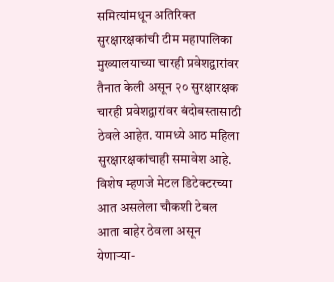समित्यांमधून अतिरिक्त सुरक्षारक्षकांची टीम महापालिका मुख्यालयाच्या चारही प्रवेशद्वारांवर तैनात केली असून २० सुरक्षारक्षक चारही प्रवेशद्वारांवर बंदोबस्तासाठी ठेवले आहेत. यामध्ये आठ महिला सुरक्षारक्षकांचाही समावेश आहे. विशेष म्हणजे मेटल डिटेक्टरच्या आत असलेला चौकशी टेबल आता बाहेर ठेवला असून येणाऱ्या-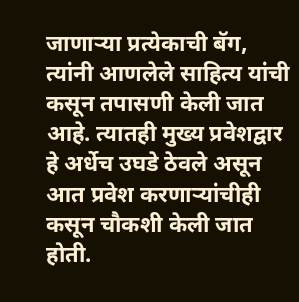जाणाऱ्या प्रत्येकाची बॅग, त्यांनी आणलेले साहित्य यांची कसून तपासणी केली जात आहे. त्यातही मुख्य प्रवेशद्वार हे अर्धेच उघडे ठेवले असून आत प्रवेश करणाऱ्यांचीही कसून चौकशी केली जात होती.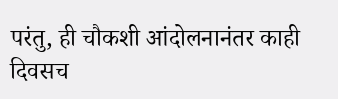परंतु, ही चौकशी आंदोलनानंतर काही दिवसच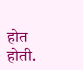होत होती.